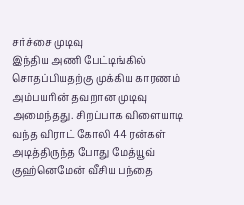சர்ச்சை முடிவு
இந்திய அணி பேட்டிங்கில் சொதப்பியதற்கு முக்கிய காரணம் அம்பயரின் தவறான முடிவு அமைந்தது. சிறப்பாக விளையாடி வந்த விராட் கோலி 44 ரன்கள் அடித்திருந்த போது மேத்யூவ் குஹ்னெமேன் வீசிய பந்தை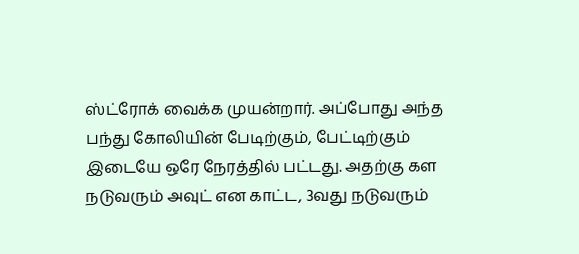ஸ்ட்ரோக் வைக்க முயன்றார். அப்போது அந்த பந்து கோலியின் பேடிற்கும், பேட்டிற்கும் இடையே ஒரே நேரத்தில் பட்டது. அதற்கு கள நடுவரும் அவுட் என காட்ட, 3வது நடுவரும்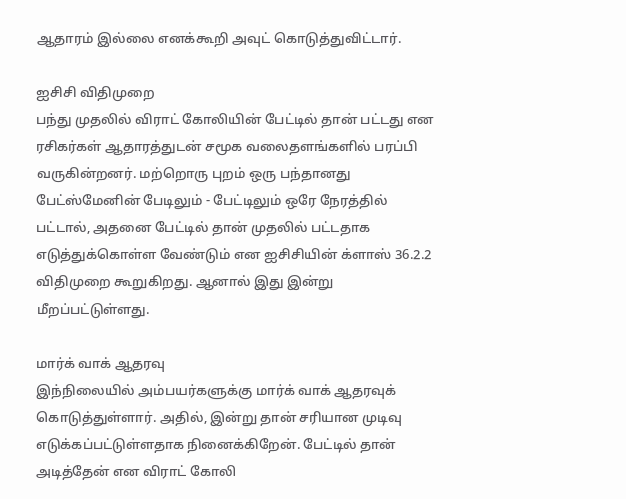ஆதாரம் இல்லை எனக்கூறி அவுட் கொடுத்துவிட்டார்.

ஐசிசி விதிமுறை
பந்து முதலில் விராட் கோலியின் பேட்டில் தான் பட்டது என ரசிகர்கள் ஆதாரத்துடன் சமூக வலைதளங்களில் பரப்பி வருகின்றனர். மற்றொரு புறம் ஒரு பந்தானது பேட்ஸ்மேனின் பேடிலும் - பேட்டிலும் ஒரே நேரத்தில் பட்டால், அதனை பேட்டில் தான் முதலில் பட்டதாக எடுத்துக்கொள்ள வேண்டும் என ஐசிசியின் க்ளாஸ் 36.2.2 விதிமுறை கூறுகிறது. ஆனால் இது இன்று மீறப்பட்டுள்ளது.

மார்க் வாக் ஆதரவு
இந்நிலையில் அம்பயர்களுக்கு மார்க் வாக் ஆதரவுக் கொடுத்துள்ளார். அதில், இன்று தான் சரியான முடிவு எடுக்கப்பட்டுள்ளதாக நினைக்கிறேன். பேட்டில் தான் அடித்தேன் என விராட் கோலி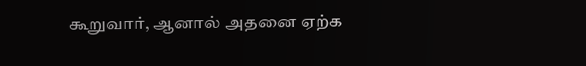கூறுவார், ஆனால் அதனை ஏற்க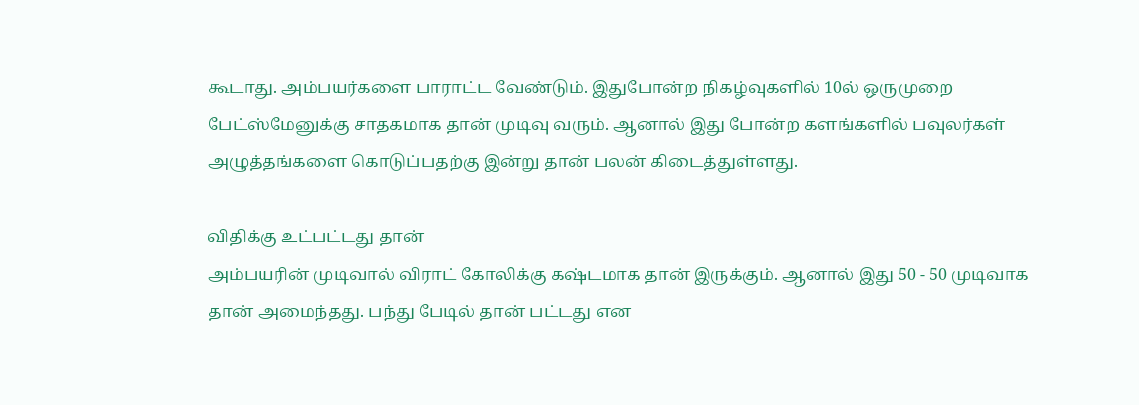கூடாது. அம்பயர்களை பாராட்ட வேண்டும். இதுபோன்ற நிகழ்வுகளில் 10ல் ஒருமுறை பேட்ஸ்மேனுக்கு சாதகமாக தான் முடிவு வரும். ஆனால் இது போன்ற களங்களில் பவுலர்கள் அழுத்தங்களை கொடுப்பதற்கு இன்று தான் பலன் கிடைத்துள்ளது.

விதிக்கு உட்பட்டது தான்
அம்பயரின் முடிவால் விராட் கோலிக்கு கஷ்டமாக தான் இருக்கும். ஆனால் இது 50 - 50 முடிவாக தான் அமைந்தது. பந்து பேடில் தான் பட்டது என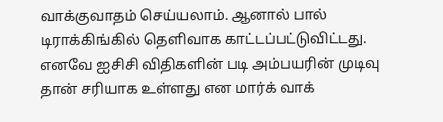வாக்குவாதம் செய்யலாம். ஆனால் பால் டிராக்கிங்கில் தெளிவாக காட்டப்பட்டுவிட்டது. எனவே ஐசிசி விதிகளின் படி அம்பயரின் முடிவு தான் சரியாக உள்ளது என மார்க் வாக்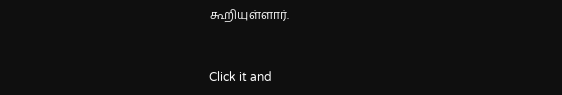கூறியுள்ளார்.


Click it and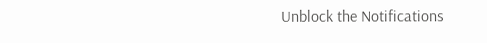Unblock the Notifications